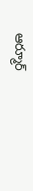ఆర్మూర్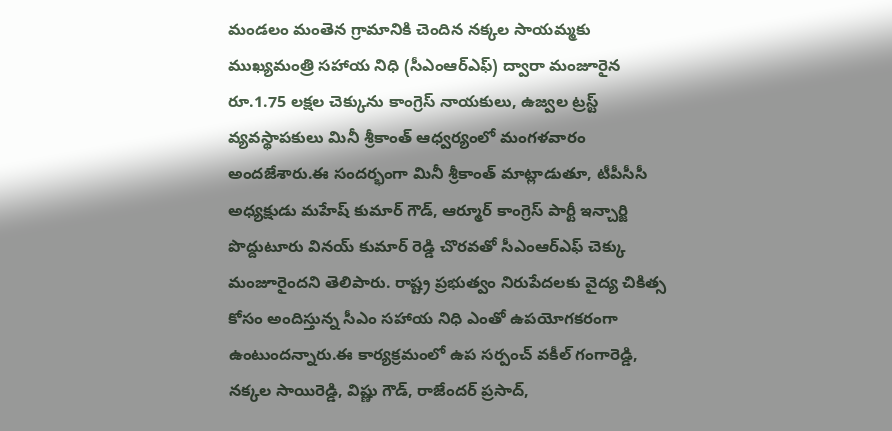మండలం మంతెన గ్రామానికి చెందిన నక్కల సాయమ్మకు ముఖ్యమంత్రి సహాయ నిధి (సీఎంఆర్ఎఫ్) ద్వారా మంజూరైన రూ.1.75 లక్షల చెక్కును కాంగ్రెస్ నాయకులు, ఉజ్వల ట్రస్ట్ వ్యవస్థాపకులు మినీ శ్రీకాంత్ ఆధ్వర్యంలో మంగళవారం అందజేశారు.ఈ సందర్భంగా మినీ శ్రీకాంత్ మాట్లాడుతూ, టీపీసీసీ అధ్యక్షుడు మహేష్ కుమార్ గౌడ్, ఆర్మూర్ కాంగ్రెస్ పార్టీ ఇన్చార్జి పొద్దుటూరు వినయ్ కుమార్ రెడ్డి చొరవతో సీఎంఆర్ఎఫ్ చెక్కు మంజూరైందని తెలిపారు. రాష్ట్ర ప్రభుత్వం నిరుపేదలకు వైద్య చికిత్స కోసం అందిస్తున్న సీఎం సహాయ నిధి ఎంతో ఉపయోగకరంగా ఉంటుందన్నారు.ఈ కార్యక్రమంలో ఉప సర్పంచ్ వకీల్ గంగారెడ్డి, నక్కల సాయిరెడ్డి, విష్ణు గౌడ్, రాజేందర్ ప్రసాద్,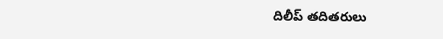దిలీప్ తదితరులు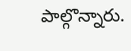పాల్గొన్నారు.